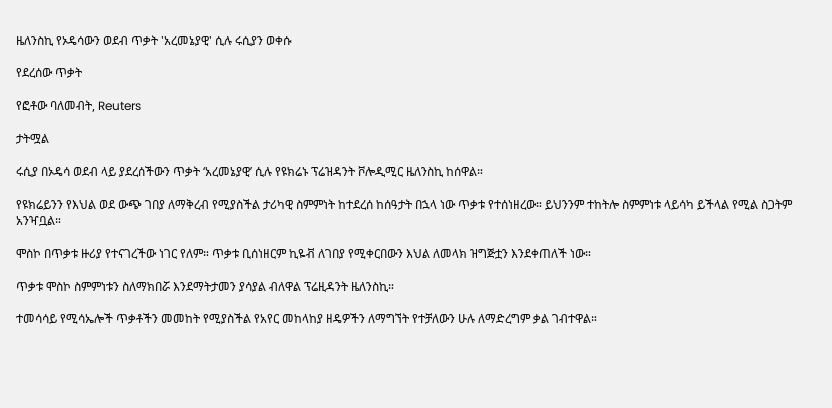ዜለንስኪ የኦዴሳውን ወደብ ጥቃት 'አረመኔያዊ' ሲሉ ሩሲያን ወቀሱ

የደረሰው ጥቃት

የፎቶው ባለመብት, Reuters

ታትሟል

ሩሲያ በኦዴሳ ወደብ ላይ ያደረሰችውን ጥቃት ‘አረመኔያዊ’ ሲሉ የዩክሬኑ ፕሬዝዳንት ቮሎዲሚር ዜለንስኪ ከሰዋል።

የዩክሬይንን የእህል ወደ ውጭ ገበያ ለማቅረብ የሚያስችል ታሪካዊ ስምምነት ከተደረሰ ከሰዓታት በኋላ ነው ጥቃቱ የተሰነዘረው። ይህንንም ተከትሎ ስምምነቱ ላይሳካ ይችላል የሚል ስጋትም አንዣቧል።

ሞስኮ በጥቃቱ ዙሪያ የተናገረችው ነገር የለም። ጥቃቱ ቢሰነዘርም ኪዬቭ ለገበያ የሚቀርበውን እህል ለመላክ ዝግጅቷን እንደቀጠለች ነው።

ጥቃቱ ሞስኮ ስምምነቱን ስለማክበሯ እንደማትታመን ያሳያል ብለዋል ፕሬዚዳንት ዜለንስኪ።

ተመሳሳይ የሚሳኤሎች ጥቃቶችን መመከት የሚያስችል የአየር መከላከያ ዘዴዎችን ለማግኘት የተቻለውን ሁሉ ለማድረግም ቃል ገብተዋል።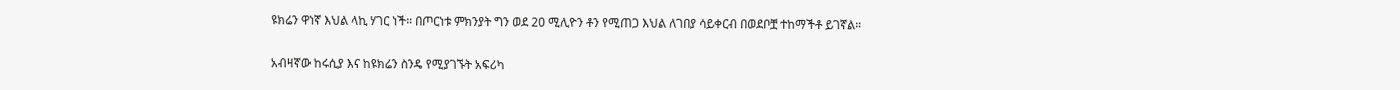ዩክሬን ዋነኛ እህል ላኪ ሃገር ነች። በጦርነቱ ምክንያት ግን ወደ 20 ሚሊዮን ቶን የሚጠጋ እህል ለገበያ ሳይቀርብ በወደቦቿ ተከማችቶ ይገኛል።

አብዛኛው ከሩሲያ እና ከዩክሬን ስንዴ የሚያገኙት አፍሪካ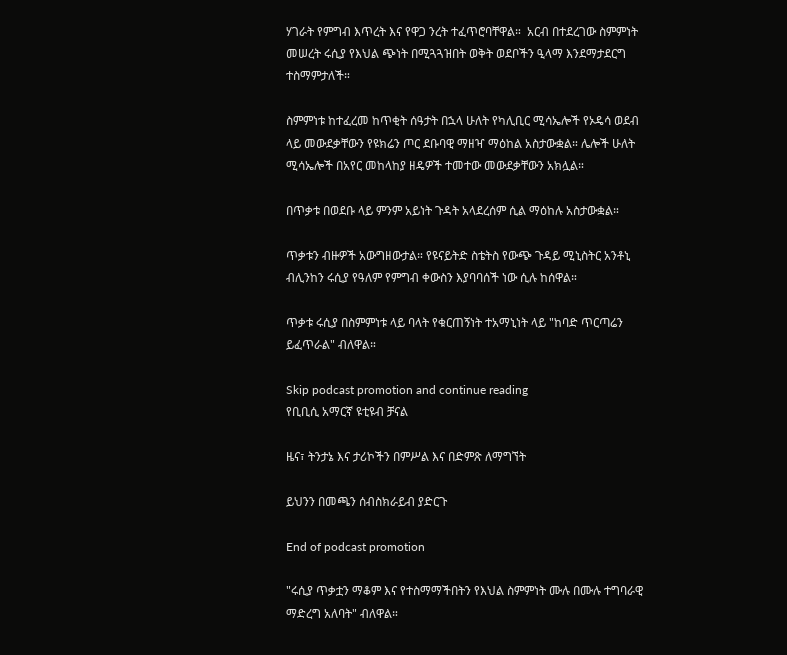ሃገራት የምግብ እጥረት እና የዋጋ ንረት ተፈጥሮባቸዋል።  አርብ በተደረገው ስምምነት መሠረት ሩሲያ የእህል ጭነት በሚጓጓዝበት ወቅት ወደቦችን ዒላማ እንደማታደርግ ተስማምታለች።

ስምምነቱ ከተፈረመ ከጥቂት ሰዓታት በኋላ ሁለት የካሊቢር ሚሳኤሎች የኦዴሳ ወደብ ላይ መውደቃቸውን የዩክሬን ጦር ደቡባዊ ማዘዣ ማዕከል አስታውቋል። ሌሎች ሁለት ሚሳኤሎች በአየር መከላከያ ዘዴዎች ተመተው መውደቃቸውን አክሏል።

በጥቃቱ በወደቡ ላይ ምንም አይነት ጉዳት አላደረሰም ሲል ማዕከሉ አስታውቋል።

ጥቃቱን ብዙዎች አውግዘውታል። የዩናይትድ ስቴትስ የውጭ ጉዳይ ሚኒስትር አንቶኒ ብሊንከን ሩሲያ የዓለም የምግብ ቀውስን እያባባሰች ነው ሲሉ ከሰዋል።

ጥቃቱ ሩሲያ በስምምነቱ ላይ ባላት የቁርጠኝነት ተአማኒነት ላይ "ከባድ ጥርጣሬን ይፈጥራል" ብለዋል።

Skip podcast promotion and continue reading
የቢቢሲ አማርኛ ዩቲዩብ ቻናል

ዜና፣ ትንታኔ እና ታሪኮችን በምሥል እና በድምጽ ለማግኘት

ይህንን በመጫን ሰብስክራይብ ያድርጉ

End of podcast promotion

"ሩሲያ ጥቃቷን ማቆም እና የተስማማችበትን የእህል ስምምነት ሙሉ በሙሉ ተግባራዊ ማድረግ አለባት" ብለዋል።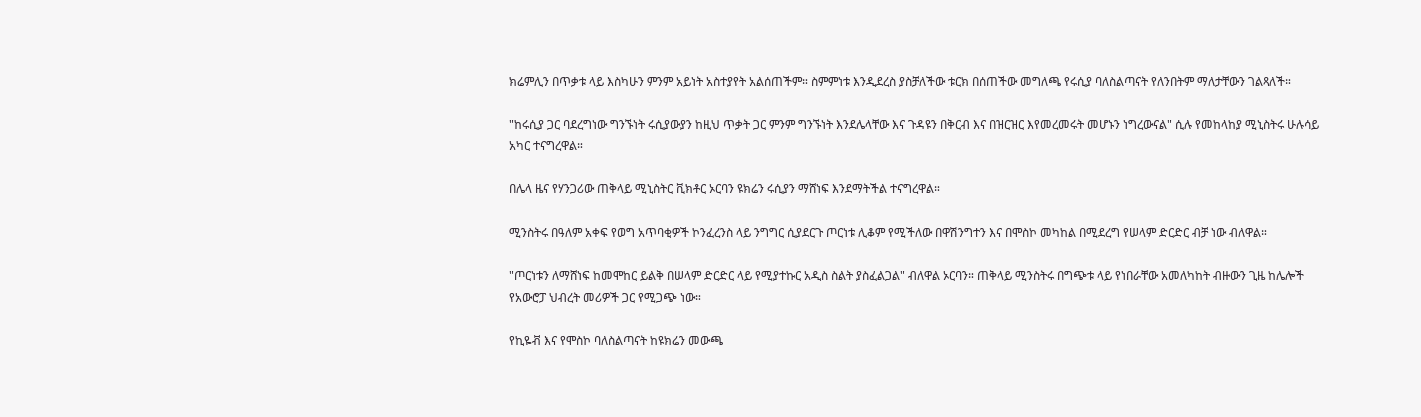ክሬምሊን በጥቃቱ ላይ እስካሁን ምንም አይነት አስተያየት አልሰጠችም። ስምምነቱ እንዲደረስ ያስቻለችው ቱርክ በሰጠችው መግለጫ የሩሲያ ባለስልጣናት የለንበትም ማለታቸውን ገልጻለች።

"ከሩሲያ ጋር ባደረግነው ግንኙነት ሩሲያውያን ከዚህ ጥቃት ጋር ምንም ግንኙነት እንደሌላቸው እና ጉዳዩን በቅርብ እና በዝርዝር እየመረመሩት መሆኑን ነግረውናል" ሲሉ የመከላከያ ሚኒስትሩ ሁሉሳይ አካር ተናግረዋል።

በሌላ ዜና የሃንጋሪው ጠቅላይ ሚኒስትር ቪክቶር ኦርባን ዩክሬን ሩሲያን ማሸነፍ እንደማትችል ተናግረዋል።

ሚንስትሩ በዓለም አቀፍ የወግ አጥባቂዎች ኮንፈረንስ ላይ ንግግር ሲያደርጉ ጦርነቱ ሊቆም የሚችለው በዋሽንግተን እና በሞስኮ መካከል በሚደረግ የሠላም ድርድር ብቻ ነው ብለዋል።

"ጦርነቱን ለማሸነፍ ከመሞከር ይልቅ በሠላም ድርድር ላይ የሚያተኩር አዲስ ስልት ያስፈልጋል" ብለዋል ኦርባን። ጠቅላይ ሚንስትሩ በግጭቱ ላይ የነበራቸው አመለካከት ብዙውን ጊዜ ከሌሎች የአውሮፓ ህብረት መሪዎች ጋር የሚጋጭ ነው።

የኪዬቭ እና የሞስኮ ባለስልጣናት ከዩክሬን መውጫ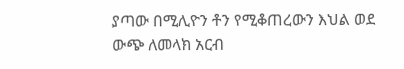ያጣው በሚሊዮን ቶን የሚቆጠረውን እህል ወደ ውጭ ለመላክ አርብ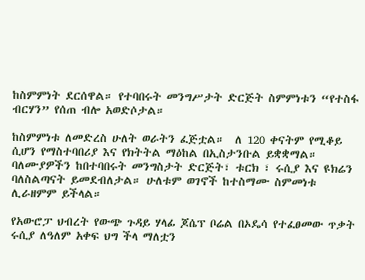ከስምምነት ደርሰዋል። የተባበሩት መንግሥታት ድርጅት ስምምነቱን “የተስፋ ብርሃን” የሰጠ ብሎ አወድሶታል።

ከስምምነቱ ለመድረስ ሁለት ወራትን ፈጅቷል።  ለ 120 ቀናትም የሚቆይ ሲሆን የማስተባበሪያ እና የክትትል ማዕከል በኢስታንቡል ይቋቋማል። ባለሙያዎችን ከበተባበሩት መንግስታት ድርጅት፣ ቱርክ ፣ ሩሲያ እና ዩክሬን ባለስልጣናት ይመደብለታል። ሁለቱም ወገኖች ከተስማሙ ስምመነቱ ሊራዘምም ይችላል።

የአውሮፓ ህብረት የውጭ ጉዳይ ሃላፊ ጆሴፕ ቦሬል በኦዴሳ የተፈፀመው ጥቃት ሩሲያ ለዓለም አቀፍ ህግ ችላ ማለቷን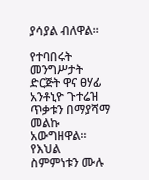ያሳያል ብለዋል።

የተባበሩት መንግሥታት ድርጅት ዋና ፀሃፊ አንቶኒዮ ጉተሬዝ ጥቃቱን በማያሻማ መልኩ አውግዘዋል። የእህል ስምምነቱን ሙሉ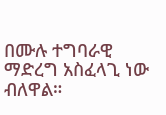በሙሉ ተግባራዊ ማድረግ አስፈላጊ ነው ብለዋል።